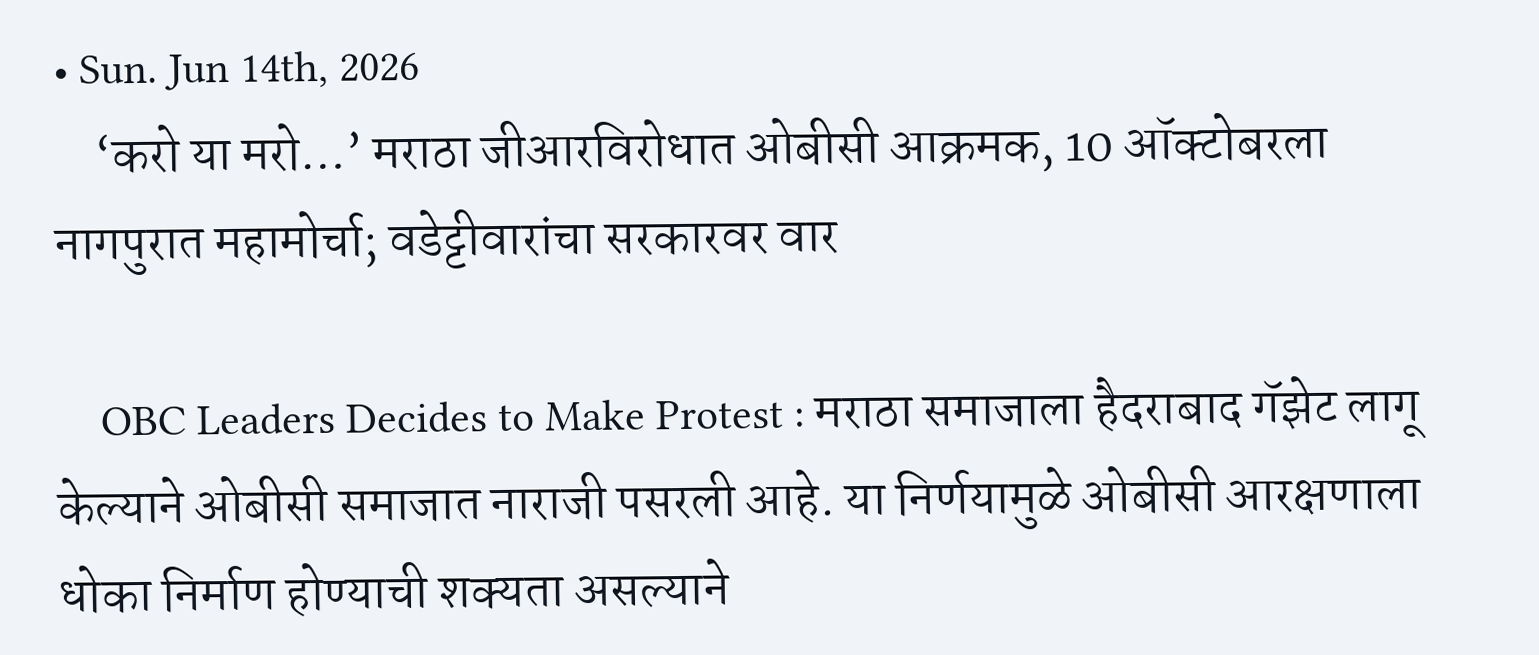• Sun. Jun 14th, 2026
    ‘करो या मरो…’ मराठा जीआरविरोधात ओबीसी आक्रमक, 10 ऑक्टोबरला नागपुरात महामोर्चा; वडेट्टीवारांचा सरकारवर वार

    OBC Leaders Decides to Make Protest : मराठा समाजाला हैदराबाद गॅझेट लागू केल्याने ओबीसी समाजात नाराजी पसरली आहे. या निर्णयामुळे ओबीसी आरक्षणाला धोका निर्माण होण्याची शक्यता असल्याने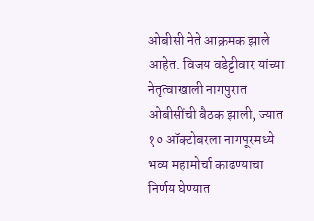ओबीसी नेते आक्रमक झाले आहेत. विजय वडेट्टीवार यांच्या नेतृत्वाखाली नागपुरात ओबीसींची बैठक झाली, ज्यात १० ऑक्टोबरला नागपूरमध्ये भव्य महामोर्चा काढण्याचा निर्णय घेण्यात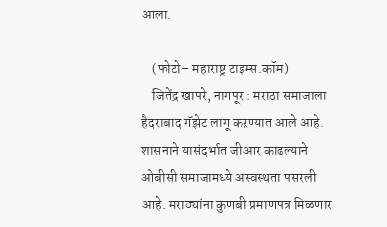आला.

    (फोटो– महाराष्ट्र टाइम्स.कॉम)
    जितेंद्र खापरे, नागपूर : मराठा समाजाला हैदराबाद गॅझेट लागू कऱण्यात आले आहे. शासनाने यासंदर्भात जीआर काढल्याने ओबीसी समाजामध्ये अस्वस्थता पसरली आहे. मराठ्यांना कुणबी प्रमाणपत्र मिळणार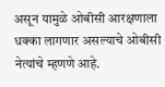असून यामुळे ओबीसी आरक्षणाला धक्का लागणार असल्याचे ओबीसी नेत्यांचे म्हणणे आहे.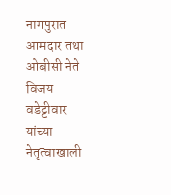नागपुरात आमदार तथा ओबीसी नेते विजय वडेट्टीवार यांच्या नेतृत्वाखाली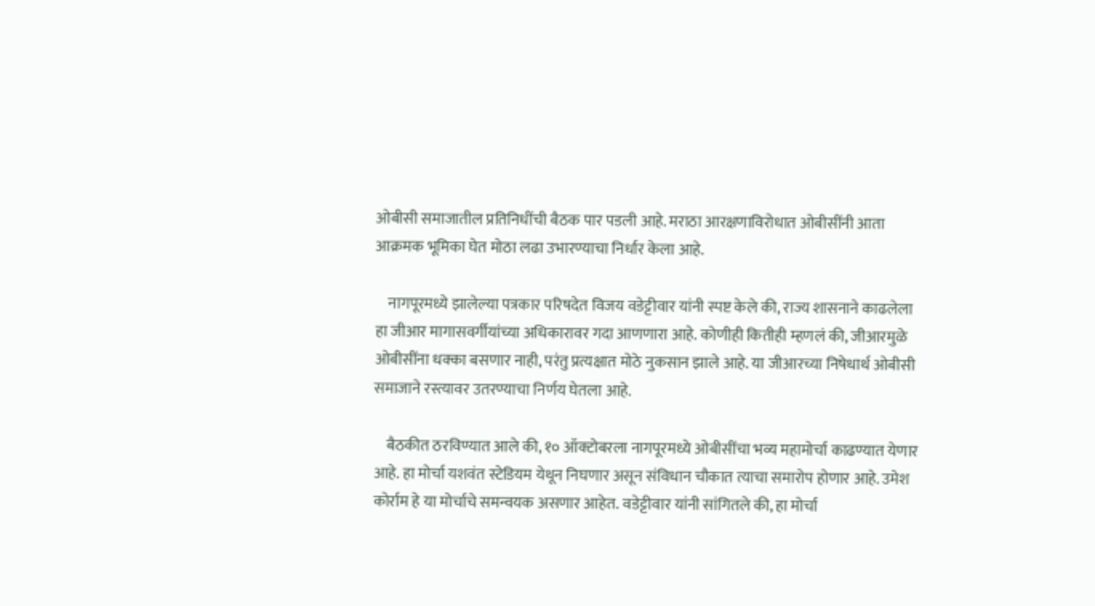ओबीसी समाजातील प्रतिनिधींची बैठक पार पडली आहे. मराठा आरक्षणाविरोधात ओबीसींनी आता आक्रमक भूमिका घेत मोठा लढा उभारण्याचा निर्धार केला आहे.

    नागपूरमध्ये झालेल्या पत्रकार परिषदेत विजय वडेट्टीवार यांनी स्पष्ट केले की, राज्य शासनाने काढलेला हा जीआर मागासवर्गीयांच्या अधिकारावर गदा आणणारा आहे. कोणीही कितीही म्हणलं की, जीआरमुळे ओबीसींना धक्का बसणार नाही, परंतु प्रत्यक्षात मोठे नुकसान झाले आहे. या जीआरच्या निषेधार्थ ओबीसी समाजाने रस्त्यावर उतरण्याचा निर्णय घेतला आहे.

    बैठकीत ठरविण्यात आले की, १० ऑक्टोबरला नागपूरमध्ये ओबीसींचा भव्य महामोर्चा काढण्यात येणार आहे. हा मोर्चा यशवंत स्टेडियम येथून निघणार असून संविधान चौकात त्याचा समारोप होणार आहे. उमेश कोर्राम हे या मोर्चाचे समन्वयक असणार आहेत. वडेट्टीवार यांनी सांगितले की, हा मोर्चा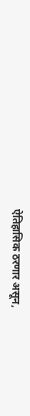ऐतिहासिक ठरणार असून,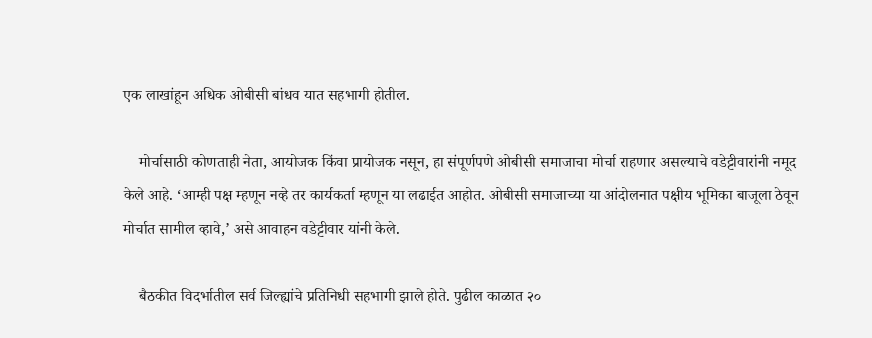एक लाखांहून अधिक ओबीसी बांधव यात सहभागी होतील.

    मोर्चासाठी कोणताही नेता, आयोजक किंवा प्रायोजक नसून, हा संपूर्णपणे ओबीसी समाजाचा मोर्चा राहणार असल्याचे वडेट्टीवारांनी नमूद केले आहे. ‘आम्ही पक्ष म्हणून नव्हे तर कार्यकर्ता म्हणून या लढाईत आहोत. ओबीसी समाजाच्या या आंदोलनात पक्षीय भूमिका बाजूला ठेवून मोर्चात सामील व्हावे,’ असे आवाहन वडेट्टीवार यांनी केले.

    बैठकीत विदर्भातील सर्व जिल्ह्यांचे प्रतिनिधी सहभागी झाले होते. पुढील काळात २०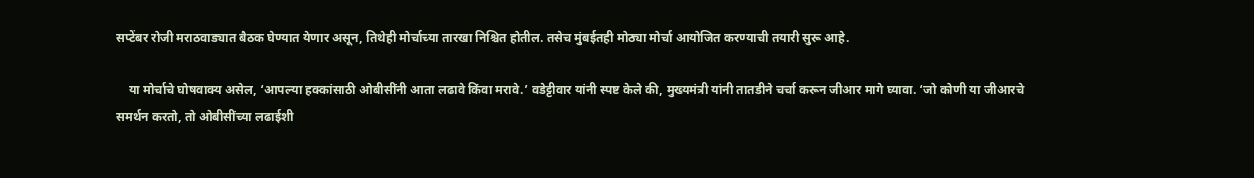सप्टेंबर रोजी मराठवाड्यात बैठक घेण्यात येणार असून, तिथेही मोर्चाच्या तारखा निश्चित होतील. तसेच मुंबईतही मोठ्या मोर्चा आयोजित करण्याची तयारी सुरू आहे.

    या मोर्चाचे घोषवाक्य असेल, ‘आपल्या हक्कांसाठी ओबीसींनी आता लढावे किंवा मरावे.’ वडेट्टीवार यांनी स्पष्ट केले की, मुख्यमंत्री यांनी तातडीने चर्चा करून जीआर मागे घ्यावा. ‘जो कोणी या जीआरचे समर्थन करतो, तो ओबीसींच्या लढाईशी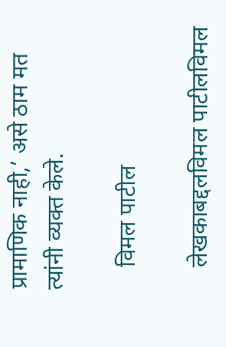प्रामाणिक नाही,’ असे ठाम मत त्यांनी व्यक्त केले.

    विमल पाटील

    लेखकाबद्दलविमल पाटीलविमल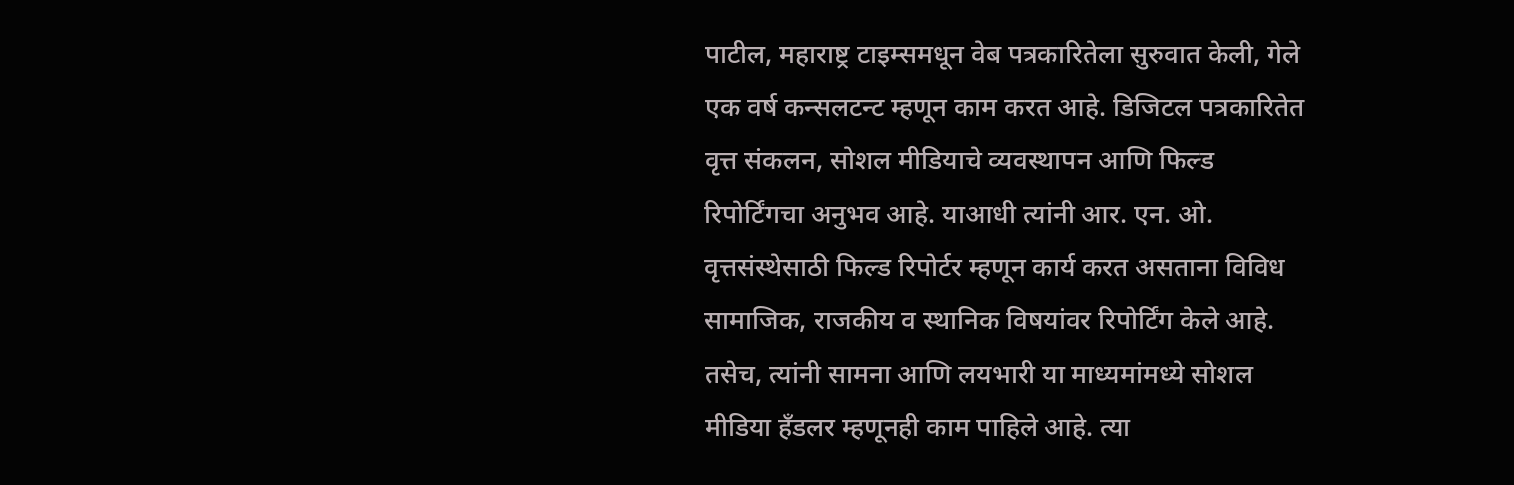पाटील, महाराष्ट्र टाइम्समधून वेब पत्रकारितेला सुरुवात केली, गेले एक वर्ष कन्सलटन्ट म्हणून काम करत आहे. डिजिटल पत्रकारितेत वृत्त संकलन, सोशल मीडियाचे व्यवस्थापन आणि फिल्ड रिपोर्टिंगचा अनुभव आहे. याआधी त्यांनी आर. एन. ओ. वृत्तसंस्थेसाठी फिल्ड रिपोर्टर म्हणून कार्य करत असताना विविध सामाजिक, राजकीय व स्थानिक विषयांवर रिपोर्टिंग केले आहे. तसेच, त्यांनी सामना आणि लयभारी या माध्यमांमध्ये सोशल मीडिया हँडलर म्हणूनही काम पाहिले आहे. त्या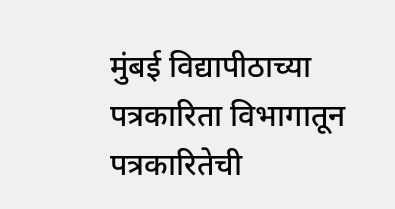मुंबई विद्यापीठाच्या पत्रकारिता विभागातून पत्रकारितेची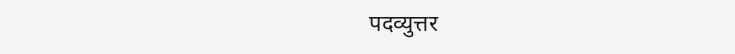पदव्युत्तर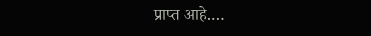प्राप्त आहे.…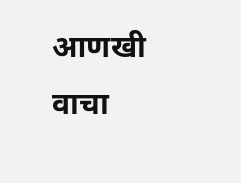आणखी वाचा